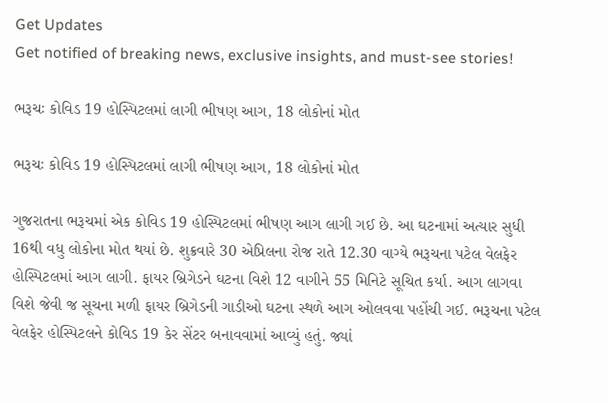Get Updates
Get notified of breaking news, exclusive insights, and must-see stories!

ભરૂચઃ કોવિડ 19 હોસ્પિટલમાં લાગી ભીષણ આગ, 18 લોકોનાં મોત

ભરૂચઃ કોવિડ 19 હોસ્પિટલમાં લાગી ભીષણ આગ, 18 લોકોનાં મોત

ગુજરાતના ભરૂચમાં એક કોવિડ 19 હોસ્પિટલમાં ભીષણ આગ લાગી ગઈ છે. આ ઘટનામાં અત્યાર સુધી 16થી વધુ લોકોના મોત થયાં છે. શુક્રવારે 30 એપ્રિલના રોજ રાતે 12.30 વાગ્યે ભરૂચના પટેલ વેલફેર હોસ્પિટલમાં આગ લાગી. ફાયર બ્રિગેડને ઘટના વિશે 12 વાગીને 55 મિનિટે સૂચિત કર્યા. આગ લાગવા વિશે જેવી જ સૂચના મળી ફાયર બ્રિગેડની ગાડીઓ ઘટના સ્થળે આગ ઓલવવા પહોંચી ગઈ. ભરૂચના પટેલ વેલફેર હોસ્પિટલને કોવિડ 19 કેર સેંટર બનાવવામાં આવ્યું હતું. જ્યાં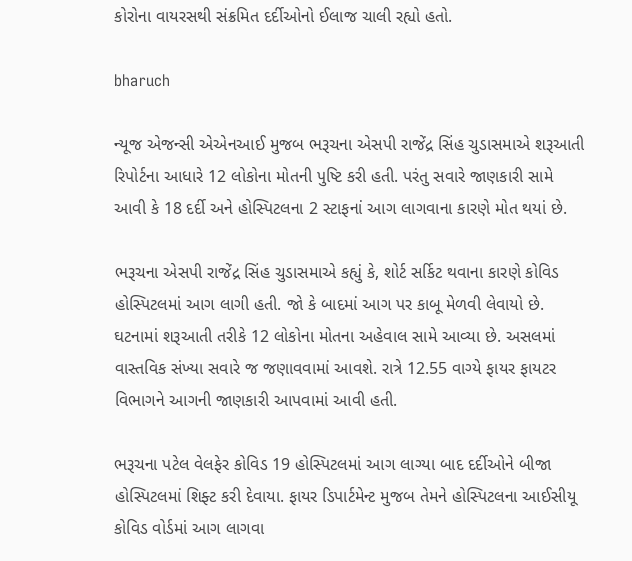કોરોના વાયરસથી સંક્રમિત દર્દીઓનો ઈલાજ ચાલી રહ્યો હતો.

bharuch

ન્યૂજ એજન્સી એએનઆઈ મુજબ ભરૂચના એસપી રાજેંદ્ર સિંહ ચુડાસમાએ શરૂઆતી રિપોર્ટના આધારે 12 લોકોના મોતની પુષ્ટિ કરી હતી. પરંતુ સવારે જાણકારી સામે આવી કે 18 દર્દી અને હોસ્પિટલના 2 સ્ટાફનાં આગ લાગવાના કારણે મોત થયાં છે.

ભરૂચના એસપી રાજેંદ્ર સિંહ ચુડાસમાએ કહ્યું કે, શોર્ટ સર્કિટ થવાના કારણે કોવિડ હોસ્પિટલમાં આગ લાગી હતી. જો કે બાદમાં આગ પર કાબૂ મેળવી લેવાયો છે. ઘટનામાં શરૂઆતી તરીકે 12 લોકોના મોતના અહેવાલ સામે આવ્યા છે. અસલમાં વાસ્તવિક સંખ્યા સવારે જ જણાવવામાં આવશે. રાત્રે 12.55 વાગ્યે ફાયર ફાયટર વિભાગને આગની જાણકારી આપવામાં આવી હતી.

ભરૂચના પટેલ વેલફેર કોવિડ 19 હોસ્પિટલમાં આગ લાગ્યા બાદ દર્દીઓને બીજા હોસ્પિટલમાં શિફ્ટ કરી દેવાયા. ફાયર ડિપાર્ટમેન્ટ મુજબ તેમને હોસ્પિટલના આઈસીયૂ કોવિડ વોર્ડમાં આગ લાગવા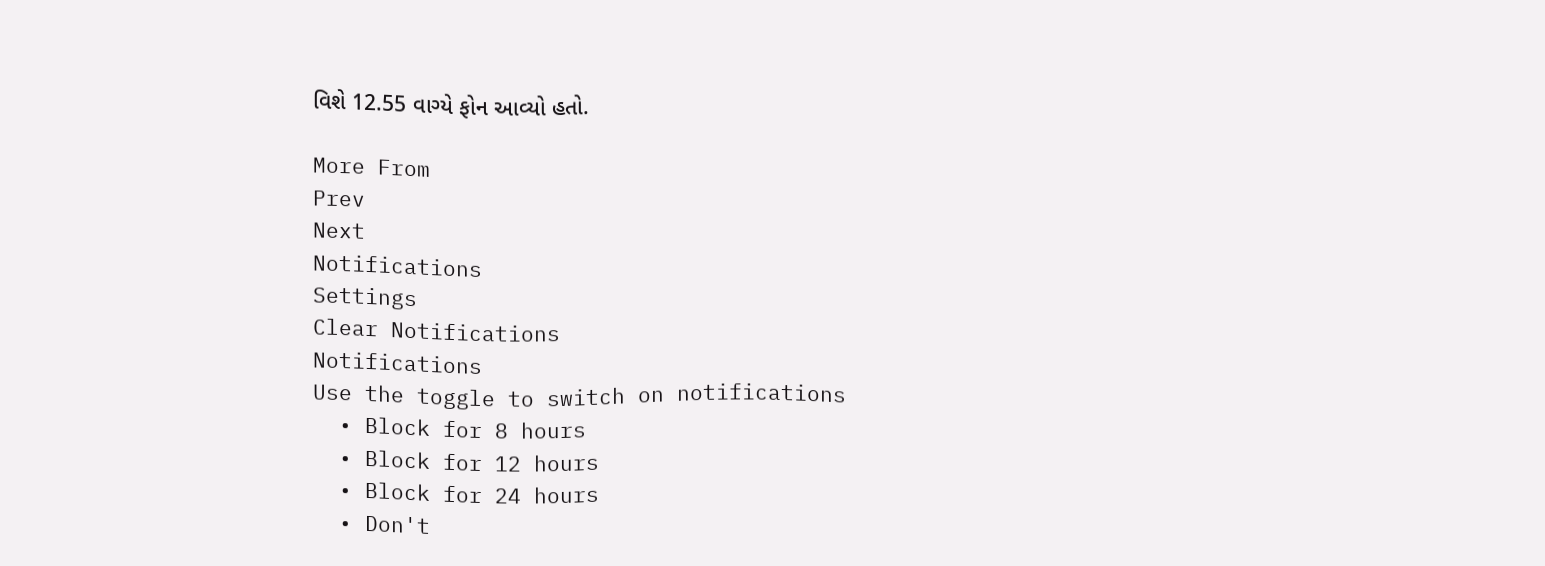વિશે 12.55 વાગ્યે ફોન આવ્યો હતો.

More From
Prev
Next
Notifications
Settings
Clear Notifications
Notifications
Use the toggle to switch on notifications
  • Block for 8 hours
  • Block for 12 hours
  • Block for 24 hours
  • Don't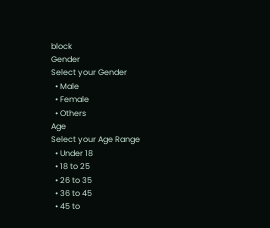block
Gender
Select your Gender
  • Male
  • Female
  • Others
Age
Select your Age Range
  • Under 18
  • 18 to 25
  • 26 to 35
  • 36 to 45
  • 45 to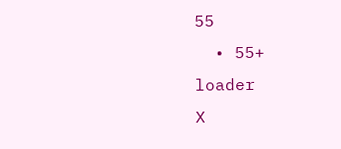55
  • 55+
loader
X